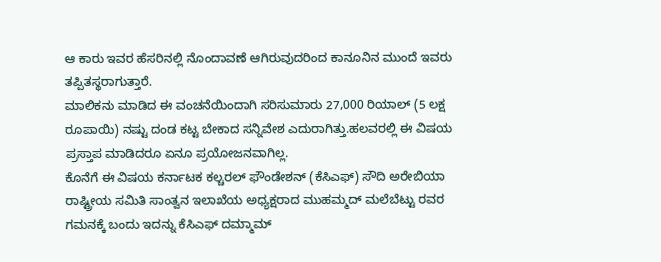ಆ ಕಾರು ಇವರ ಹೆಸರಿನಲ್ಲಿ ನೊಂದಾವಣೆ ಆಗಿರುವುದರಿಂದ ಕಾನೂನಿನ ಮುಂದೆ ಇವರು ತಪ್ಪಿತಸ್ಥರಾಗುತ್ತಾರೆ.
ಮಾಲಿಕನು ಮಾಡಿದ ಈ ವಂಚನೆಯಿಂದಾಗಿ ಸರಿಸುಮಾರು 27,000 ರಿಯಾಲ್ (5 ಲಕ್ಷ ರೂಪಾಯಿ) ನಷ್ಟು ದಂಡ ಕಟ್ಟ ಬೇಕಾದ ಸನ್ನಿವೇಶ ಎದುರಾಗಿತ್ತು.ಹಲವರಲ್ಲಿ ಈ ವಿಷಯ ಪ್ರಸ್ತಾಪ ಮಾಡಿದರೂ ಏನೂ ಪ್ರಯೋಜನವಾಗಿಲ್ಲ.
ಕೊನೆಗೆ ಈ ವಿಷಯ ಕರ್ನಾಟಕ ಕಲ್ಚರಲ್ ಫೌಂಡೇಶನ್ (ಕೆಸಿಎಫ್) ಸೌದಿ ಅರೇಬಿಯಾ ರಾಷ್ಟ್ರೀಯ ಸಮಿತಿ ಸಾಂತ್ವನ ಇಲಾಖೆಯ ಅಧ್ಯಕ್ಷರಾದ ಮುಹಮ್ಮದ್ ಮಲೆಬೆಟ್ಟು ರವರ ಗಮನಕ್ಕೆ ಬಂದು ಇದನ್ನು ಕೆಸಿಎಫ್ ದಮ್ಮಾಮ್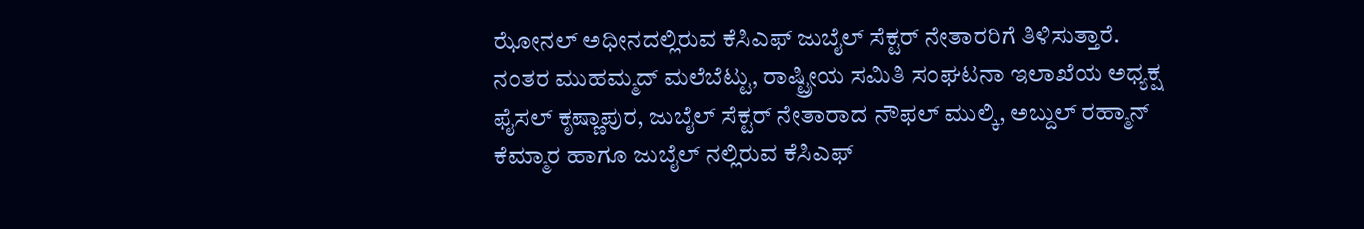ಝೋನಲ್ ಅಧೀನದಲ್ಲಿರುವ ಕೆಸಿಎಫ್ ಜುಬೈಲ್ ಸೆಕ್ಟರ್ ನೇತಾರರಿಗೆ ತಿಳಿಸುತ್ತಾರೆ.
ನಂತರ ಮುಹಮ್ಮದ್ ಮಲೆಬೆಟ್ಟು, ರಾಷ್ಟ್ರೀಯ ಸಮಿತಿ ಸಂಘಟನಾ ಇಲಾಖೆಯ ಅಧ್ಯಕ್ಷ ಫೈಸಲ್ ಕೃಷ್ಣಾಪುರ, ಜುಬೈಲ್ ಸೆಕ್ಟರ್ ನೇತಾರಾದ ನೌಫಲ್ ಮುಲ್ಕಿ, ಅಬ್ದುಲ್ ರಹ್ಮಾನ್ ಕೆಮ್ಮಾರ ಹಾಗೂ ಜುಬೈಲ್ ನಲ್ಲಿರುವ ಕೆಸಿಎಫ್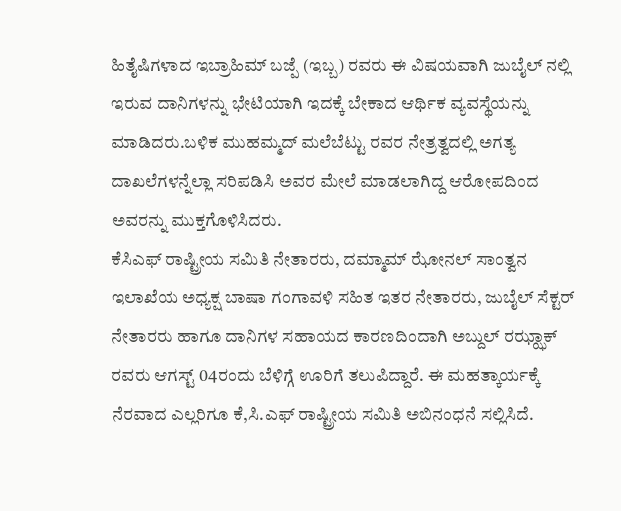ಹಿತೈಷಿಗಳಾದ ಇಬ್ರಾಹಿಮ್ ಬಜ್ಪೆ (ಇಬ್ಬ) ರವರು ಈ ವಿಷಯವಾಗಿ ಜುಬೈಲ್ ನಲ್ಲಿ ಇರುವ ದಾನಿಗಳನ್ನು ಭೇಟಿಯಾಗಿ ಇದಕ್ಕೆ ಬೇಕಾದ ಆರ್ಥಿಕ ವ್ಯವಸ್ಥೆಯನ್ನು ಮಾಡಿದರು.ಬಳಿಕ ಮುಹಮ್ಮದ್ ಮಲೆಬೆಟ್ಟು ರವರ ನೇತ್ರತ್ವದಲ್ಲಿ ಅಗತ್ಯ ದಾಖಲೆಗಳನ್ನೆಲ್ಲಾ ಸರಿಪಡಿಸಿ ಅವರ ಮೇಲೆ ಮಾಡಲಾಗಿದ್ದ ಆರೋಪದಿಂದ ಅವರನ್ನು ಮುಕ್ತಗೊಳಿಸಿದರು.
ಕೆಸಿಎಫ್ ರಾಷ್ಟ್ರೀಯ ಸಮಿತಿ ನೇತಾರರು, ದಮ್ಮಾಮ್ ಝೋನಲ್ ಸಾಂತ್ವನ ಇಲಾಖೆಯ ಅಧ್ಯಕ್ಷ ಬಾಷಾ ಗಂಗಾವಳಿ ಸಹಿತ ಇತರ ನೇತಾರರು, ಜುಬೈಲ್ ಸೆಕ್ಟರ್ ನೇತಾರರು ಹಾಗೂ ದಾನಿಗಳ ಸಹಾಯದ ಕಾರಣದಿಂದಾಗಿ ಅಬ್ದುಲ್ ರಝ್ಝಾಕ್ ರವರು ಆಗಸ್ಟ್ 04ರಂದು ಬೆಳಿಗ್ಗೆ ಊರಿಗೆ ತಲುಪಿದ್ದಾರೆ. ಈ ಮಹತ್ಕಾರ್ಯಕ್ಕೆ ನೆರವಾದ ಎಲ್ಲರಿಗೂ ಕೆ,ಸಿ.ಎಫ್ ರಾಷ್ಟ್ರೀಯ ಸಮಿತಿ ಅಬಿನಂಧನೆ ಸಲ್ಲಿಸಿದೆ.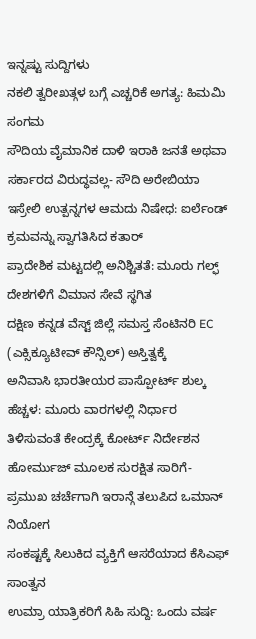ಇನ್ನಷ್ಟು ಸುದ್ದಿಗಳು
ನಕಲಿ ತ್ವರೀಖತ್ಗಳ ಬಗ್ಗೆ ಎಚ್ಚರಿಕೆ ಅಗತ್ಯ: ಹಿಮಮಿ ಸಂಗಮ
ಸೌದಿಯ ವೈಮಾನಿಕ ದಾಳಿ ಇರಾಕಿ ಜನತೆ ಅಥವಾ ಸರ್ಕಾರದ ವಿರುದ್ಧವಲ್ಲ- ಸೌದಿ ಅರೇಬಿಯಾ
ಇಸ್ರೇಲಿ ಉತ್ಪನ್ನಗಳ ಆಮದು ನಿಷೇಧ: ಐರ್ಲೆಂಡ್ ಕ್ರಮವನ್ನು ಸ್ವಾಗತಿಸಿದ ಕತಾರ್
ಪ್ರಾದೇಶಿಕ ಮಟ್ಟದಲ್ಲಿ ಅನಿಶ್ಚಿತತೆ: ಮೂರು ಗಲ್ಫ್ ದೇಶಗಳಿಗೆ ವಿಮಾನ ಸೇವೆ ಸ್ಥಗಿತ
ದಕ್ಷಿಣ ಕನ್ನಡ ವೆಸ್ಟ್ ಜಿಲ್ಲೆ ಸಮಸ್ತ ಸೆಂಟಿನರಿ EC (ಎಕ್ಸಿಕ್ಯೂಟೀವ್ ಕೌನ್ಸಿಲ್) ಅಸ್ತಿತ್ವಕ್ಕೆ
ಅನಿವಾಸಿ ಭಾರತೀಯರ ಪಾಸ್ಪೋರ್ಟ್ ಶುಲ್ಕ ಹೆಚ್ಚಳ: ಮೂರು ವಾರಗಳಲ್ಲಿ ನಿರ್ಧಾರ ತಿಳಿಸುವಂತೆ ಕೇಂದ್ರಕ್ಕೆ ಕೋರ್ಟ್ ನಿರ್ದೇಶನ
ಹೋರ್ಮುಜ್ ಮೂಲಕ ಸುರಕ್ಷಿತ ಸಾರಿಗೆ- ಪ್ರಮುಖ ಚರ್ಚೆಗಾಗಿ ಇರಾನ್ಗೆ ತಲುಪಿದ ಒಮಾನ್ ನಿಯೋಗ
ಸಂಕಷ್ಟಕ್ಕೆ ಸಿಲುಕಿದ ವ್ಯಕ್ತಿಗೆ ಆಸರೆಯಾದ ಕೆಸಿಎಫ್ ಸಾಂತ್ವನ
ಉಮ್ರಾ ಯಾತ್ರಿಕರಿಗೆ ಸಿಹಿ ಸುದ್ದಿ: ಒಂದು ವರ್ಷ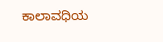ಕಾಲಾವಧಿಯ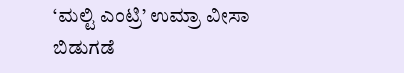‘ಮಲ್ಟಿ ಎಂಟ್ರಿ’ ಉಮ್ರಾ ವೀಸಾ ಬಿಡುಗಡೆ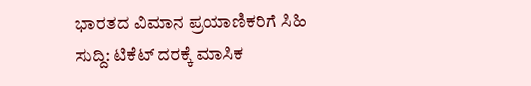ಭಾರತದ ವಿಮಾನ ಪ್ರಯಾಣಿಕರಿಗೆ ಸಿಹಿ ಸುದ್ದಿ: ಟಿಕೆಟ್ ದರಕ್ಕೆ ಮಾಸಿಕ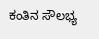ಕಂತಿನ ಸೌಲಭ್ಯ